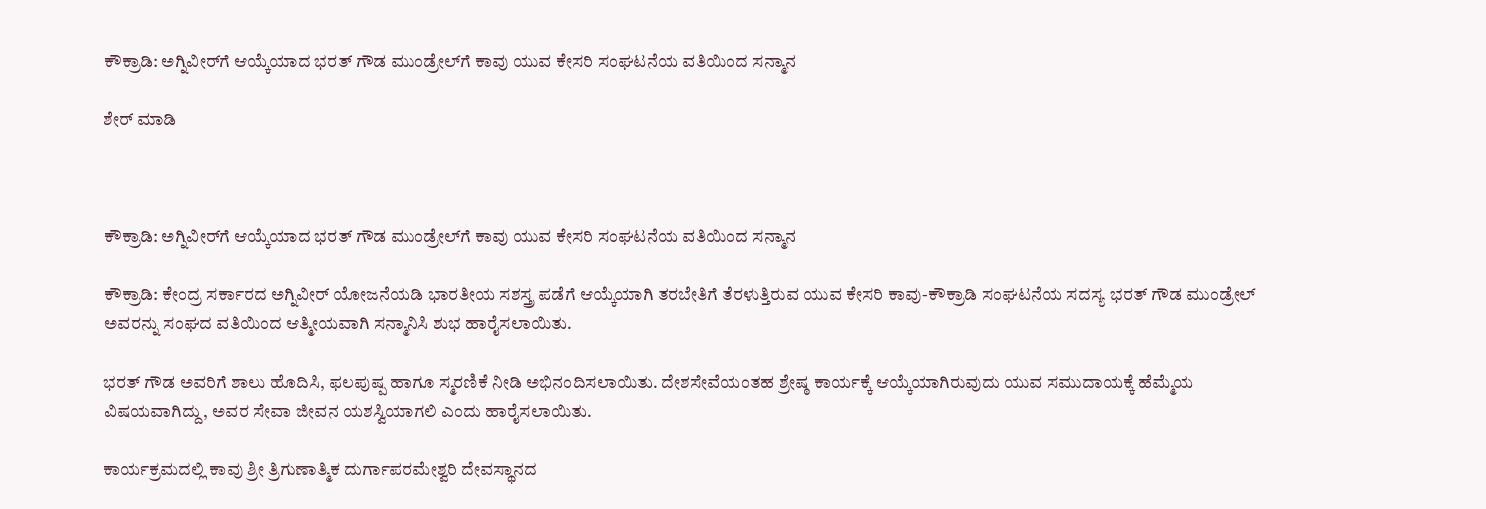ಕೌಕ್ರಾಡಿ: ಅಗ್ನಿವೀರ್‌ಗೆ ಆಯ್ಕೆಯಾದ ಭರತ್ ಗೌಡ ಮುಂಡ್ರೇಲ್‌ಗೆ ಕಾವು ಯುವ ಕೇಸರಿ ಸಂಘಟನೆಯ ವತಿಯಿಂದ ಸನ್ಮಾನ

ಶೇರ್ ಮಾಡಿ



ಕೌಕ್ರಾಡಿ: ಅಗ್ನಿವೀರ್‌ಗೆ ಆಯ್ಕೆಯಾದ ಭರತ್ ಗೌಡ ಮುಂಡ್ರೇಲ್‌ಗೆ ಕಾವು ಯುವ ಕೇಸರಿ ಸಂಘಟನೆಯ ವತಿಯಿಂದ ಸನ್ಮಾನ

ಕೌಕ್ರಾಡಿ: ಕೇಂದ್ರ ಸರ್ಕಾರದ ಅಗ್ನಿವೀರ್ ಯೋಜನೆಯಡಿ ಭಾರತೀಯ ಸಶಸ್ತ್ರ ಪಡೆಗೆ ಆಯ್ಕೆಯಾಗಿ ತರಬೇತಿಗೆ ತೆರಳುತ್ತಿರುವ ಯುವ ಕೇಸರಿ ಕಾವು-ಕೌಕ್ರಾಡಿ ಸಂಘಟನೆಯ ಸದಸ್ಯ ಭರತ್ ಗೌಡ ಮುಂಡ್ರೇಲ್ ಅವರನ್ನು ಸಂಘದ ವತಿಯಿಂದ ಆತ್ಮೀಯವಾಗಿ ಸನ್ಮಾನಿಸಿ ಶುಭ ಹಾರೈಸಲಾಯಿತು.

ಭರತ್ ಗೌಡ ಅವರಿಗೆ ಶಾಲು ಹೊದಿಸಿ, ಫಲಪುಷ್ಪ ಹಾಗೂ ಸ್ಮರಣಿಕೆ ನೀಡಿ ಅಭಿನಂದಿಸಲಾಯಿತು. ದೇಶಸೇವೆಯಂತಹ ಶ್ರೇಷ್ಠ ಕಾರ್ಯಕ್ಕೆ ಆಯ್ಕೆಯಾಗಿರುವುದು ಯುವ ಸಮುದಾಯಕ್ಕೆ ಹೆಮ್ಮೆಯ ವಿಷಯವಾಗಿದ್ದು, ಅವರ ಸೇವಾ ಜೀವನ ಯಶಸ್ವಿಯಾಗಲಿ ಎಂದು ಹಾರೈಸಲಾಯಿತು.

ಕಾರ್ಯಕ್ರಮದಲ್ಲಿ ಕಾವು ಶ್ರೀ ತ್ರಿಗುಣಾತ್ಮಿಕ ದುರ್ಗಾಪರಮೇಶ್ವರಿ ದೇವಸ್ಥಾನದ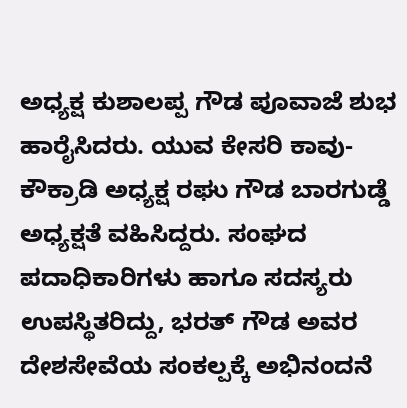ಅಧ್ಯಕ್ಷ ಕುಶಾಲಪ್ಪ ಗೌಡ ಪೂವಾಜೆ ಶುಭ ಹಾರೈಸಿದರು. ಯುವ ಕೇಸರಿ ಕಾವು-ಕೌಕ್ರಾಡಿ ಅಧ್ಯಕ್ಷ ರಘು ಗೌಡ ಬಾರಗುಡ್ಡೆ ಅಧ್ಯಕ್ಷತೆ ವಹಿಸಿದ್ದರು. ಸಂಘದ ಪದಾಧಿಕಾರಿಗಳು ಹಾಗೂ ಸದಸ್ಯರು ಉಪಸ್ಥಿತರಿದ್ದು, ಭರತ್ ಗೌಡ ಅವರ ದೇಶಸೇವೆಯ ಸಂಕಲ್ಪಕ್ಕೆ ಅಭಿನಂದನೆ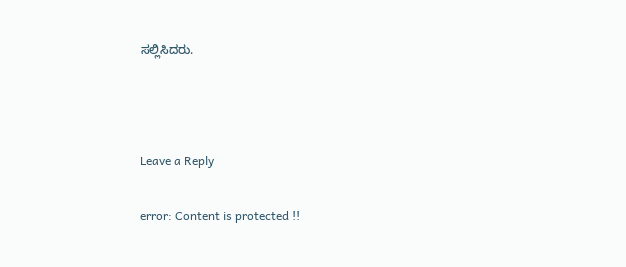ಸಲ್ಲಿಸಿದರು.



Leave a Reply

error: Content is protected !!